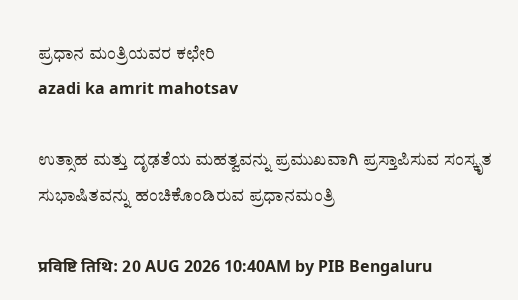ಪ್ರಧಾನ ಮಂತ್ರಿಯವರ ಕಛೇರಿ
azadi ka amrit mahotsav

ಉತ್ಸಾಹ ಮತ್ತು ದೃಢತೆಯ ಮಹತ್ವವನ್ನು ಪ್ರಮುಖವಾಗಿ ಪ್ರಸ್ತಾಪಿಸುವ ಸಂಸ್ಕೃತ ಸುಭಾಷಿತವನ್ನು ಹಂಚಿಕೊಂಡಿರುವ ಪ್ರಧಾನಮಂತ್ರಿ

प्रविष्टि तिथि: 20 AUG 2026 10:40AM by PIB Bengaluru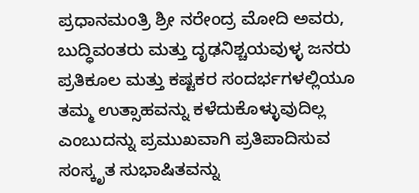ಪ್ರಧಾನಮಂತ್ರಿ ಶ್ರೀ ನರೇಂದ್ರ ಮೋದಿ ಅವರು, ಬುದ್ಧಿವಂತರು ಮತ್ತು ದೃಢನಿಶ್ಚಯವುಳ್ಳ ಜನರು ಪ್ರತಿಕೂಲ ಮತ್ತು ಕಷ್ಟಕರ ಸಂದರ್ಭಗಳಲ್ಲಿಯೂ ತಮ್ಮ ಉತ್ಸಾಹವನ್ನು ಕಳೆದುಕೊಳ್ಳುವುದಿಲ್ಲ ಎಂಬುದನ್ನು ಪ್ರಮುಖವಾಗಿ ಪ್ರತಿಪಾದಿಸುವ ಸಂಸ್ಕೃತ ಸುಭಾಷಿತವನ್ನು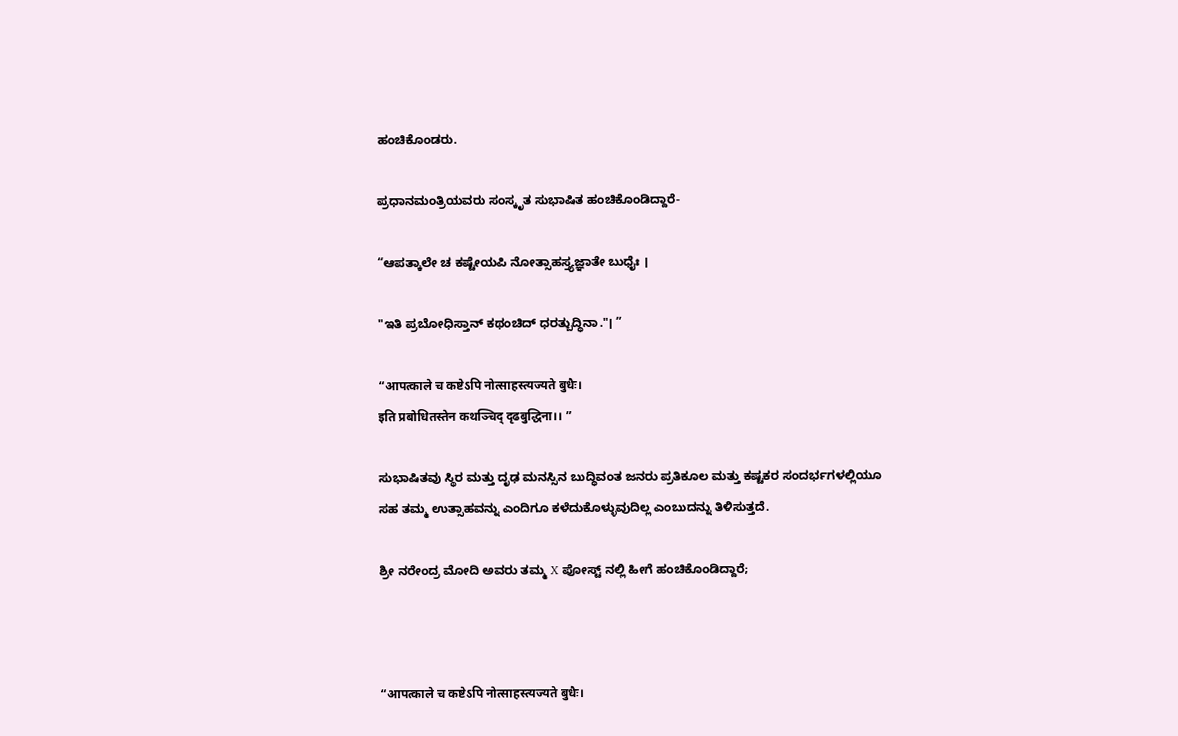ಹಂಚಿಕೊಂಡರು.

ಪ್ರಧಾನಮಂತ್ರಿಯವರು ಸಂಸ್ಕೃತ ಸುಭಾಷಿತ ಹಂಚಿಕೊಂಡಿದ್ದಾರೆ-

“ಆಪತ್ಕಾಲೇ ಚ ಕಷ್ಟೇಯಪಿ ನೋತ್ಸಾಹಸ್ತ್ಯಜ್ಞಾತೇ ಬುಧೈಃ ।

"ಇತಿ ಪ್ರಬೋಧಿಸ್ತಾನ್ ಕಥಂಚಿದ್ ಧರತ್ಬುದ್ಧಿನಾ."। ”

“आपत्काले च कष्टेऽपि नोत्साहस्त्यज्यते बुधैः।
इति प्रबोधितस्तेन कथञ्चिद् दृढबुद्धिना।। ”

ಸುಭಾಷಿತವು ಸ್ಥಿರ ಮತ್ತು ದೃಢ ಮನಸ್ಸಿನ ಬುದ್ಧಿವಂತ ಜನರು ಪ್ರತಿಕೂಲ ಮತ್ತು ಕಷ್ಟಕರ ಸಂದರ್ಭಗಳಲ್ಲಿಯೂ ಸಹ ತಮ್ಮ ಉತ್ಸಾಹವನ್ನು ಎಂದಿಗೂ ಕಳೆದುಕೊಳ್ಳುವುದಿಲ್ಲ ಎಂಬುದನ್ನು ತಿಳಿಸುತ್ತದೆ.

ಶ್ರೀ ನರೇಂದ್ರ ಮೋದಿ ಅವರು ತಮ್ಮ X ಪೋಸ್ಟ್ ನಲ್ಲಿ ಹೀಗೆ ಹಂಚಿಕೊಂಡಿದ್ದಾರೆ;



“आपत्काले च कष्टेऽपि नोत्साहस्त्यज्यते बुधैः।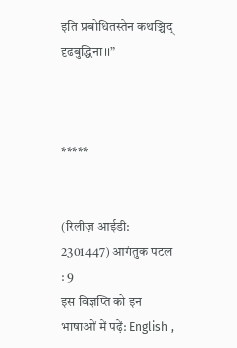इति प्रबोधितस्तेन कथञ्चिद् दृढबुद्धिना।।”



*****


(रिलीज़ आईडी: 2301447) आगंतुक पटल : 9
इस विज्ञप्ति को इन भाषाओं में पढ़ें: English ,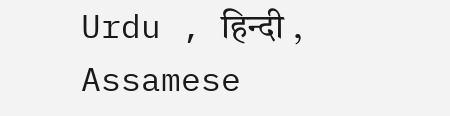Urdu , हिन्दी , Assamese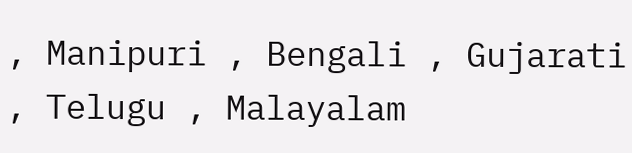, Manipuri , Bengali , Gujarati , Telugu , Malayalam